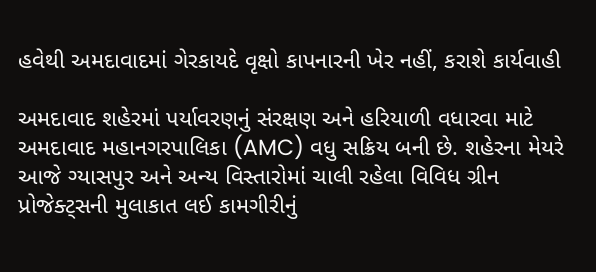હવેથી અમદાવાદમાં ગેરકાયદે વૃક્ષો કાપનારની ખેર નહીં, કરાશે કાર્યવાહી

અમદાવાદ શહેરમાં પર્યાવરણનું સંરક્ષણ અને હરિયાળી વધારવા માટે અમદાવાદ મહાનગરપાલિકા (AMC) વધુ સક્રિય બની છે. શહેરના મેયરે આજે ગ્યાસપુર અને અન્ય વિસ્તારોમાં ચાલી રહેલા વિવિધ ગ્રીન પ્રોજેક્ટ્સની મુલાકાત લઈ કામગીરીનું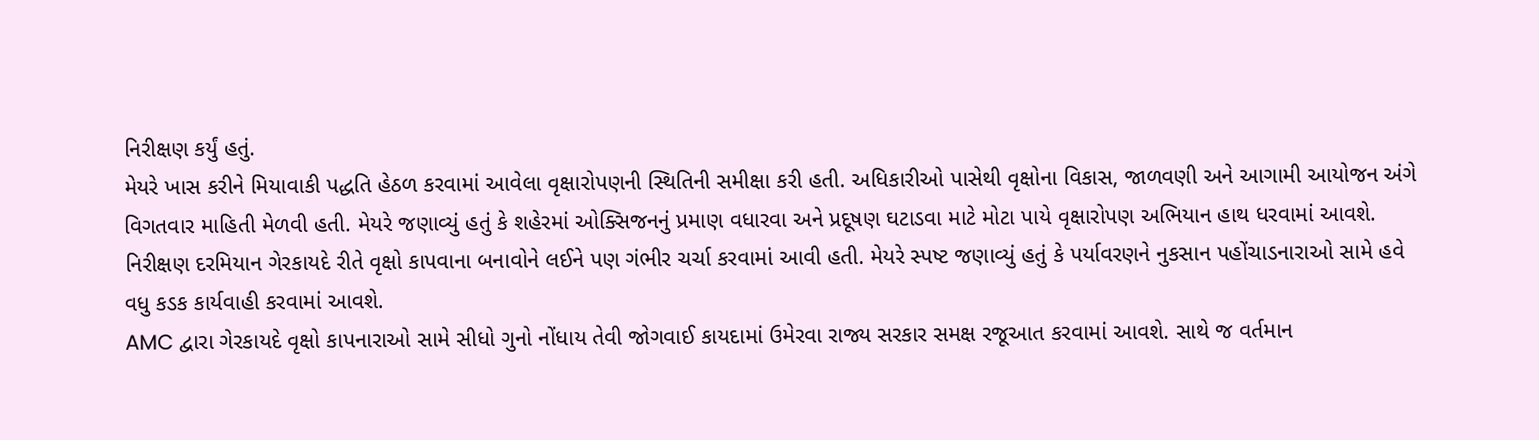નિરીક્ષણ કર્યું હતું.
મેયરે ખાસ કરીને મિયાવાકી પદ્ધતિ હેઠળ કરવામાં આવેલા વૃક્ષારોપણની સ્થિતિની સમીક્ષા કરી હતી. અધિકારીઓ પાસેથી વૃક્ષોના વિકાસ, જાળવણી અને આગામી આયોજન અંગે વિગતવાર માહિતી મેળવી હતી. મેયરે જણાવ્યું હતું કે શહેરમાં ઓક્સિજનનું પ્રમાણ વધારવા અને પ્રદૂષણ ઘટાડવા માટે મોટા પાયે વૃક્ષારોપણ અભિયાન હાથ ધરવામાં આવશે.
નિરીક્ષણ દરમિયાન ગેરકાયદે રીતે વૃક્ષો કાપવાના બનાવોને લઈને પણ ગંભીર ચર્ચા કરવામાં આવી હતી. મેયરે સ્પષ્ટ જણાવ્યું હતું કે પર્યાવરણને નુકસાન પહોંચાડનારાઓ સામે હવે વધુ કડક કાર્યવાહી કરવામાં આવશે.
AMC દ્વારા ગેરકાયદે વૃક્ષો કાપનારાઓ સામે સીધો ગુનો નોંધાય તેવી જોગવાઈ કાયદામાં ઉમેરવા રાજ્ય સરકાર સમક્ષ રજૂઆત કરવામાં આવશે. સાથે જ વર્તમાન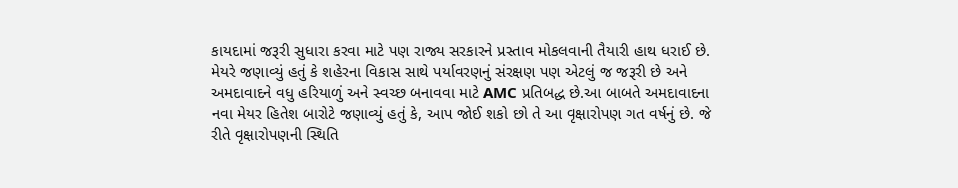કાયદામાં જરૂરી સુધારા કરવા માટે પણ રાજ્ય સરકારને પ્રસ્તાવ મોકલવાની તૈયારી હાથ ધરાઈ છે.
મેયરે જણાવ્યું હતું કે શહેરના વિકાસ સાથે પર્યાવરણનું સંરક્ષણ પણ એટલું જ જરૂરી છે અને અમદાવાદને વધુ હરિયાળું અને સ્વચ્છ બનાવવા માટે AMC પ્રતિબદ્ધ છે.આ બાબતે અમદાવાદના નવા મેયર હિતેશ બારોટે જણાવ્યું હતું કે, આપ જોઈ શકો છો તે આ વૃક્ષારોપણ ગત વર્ષનું છે. જે રીતે વૃક્ષારોપણની સ્થિતિ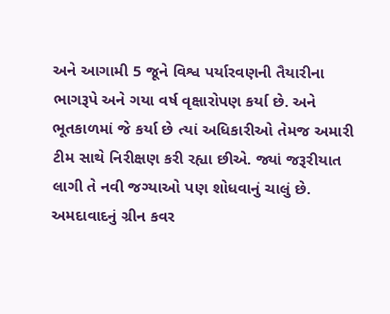અને આગામી 5 જૂને વિશ્વ પર્યારવણની તૈયારીના ભાગરૂપે અને ગયા વર્ષ વૃક્ષારોપણ કર્યા છે. અને ભૂતકાળમાં જે કર્યા છે ત્યાં અધિકારીઓ તેમજ અમારી ટીમ સાથે નિરીક્ષણ કરી રહ્યા છીએ. જ્યાં જરૂરીયાત લાગી તે નવી જગ્યાઓ પણ શોધવાનું ચાલું છે. અમદાવાદનું ગ્રીન કવર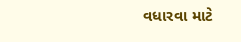વધારવા માટે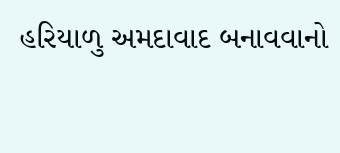હરિયાળુ અમદાવાદ બનાવવાનો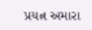પ્રયત્ન અમારા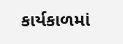કાર્યકાળમાં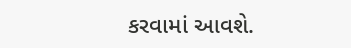કરવામાં આવશે.